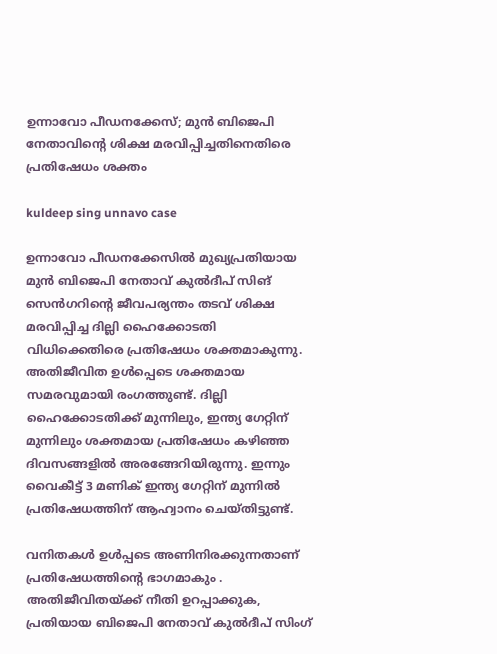ഉന്നാവോ പീഡനക്കേസ്; മുൻ ബിജെപി നേതാവിൻ്റെ ശിക്ഷ മരവിപ്പിച്ചതിനെതിരെ പ്രതിഷേധം ശക്തം

kuldeep sing unnavo case

ഉന്നാവോ പീഡനക്കേസിൽ മുഖ്യപ്രതിയായ മുൻ ബിജെപി നേതാവ് കുൽദീപ് സിങ് സെൻഗറിൻ്റെ ജീവപര്യന്തം തടവ് ശിക്ഷ മരവിപ്പിച്ച ദില്ലി ഹൈക്കോടതി വിധിക്കെതിരെ പ്രതിഷേധം ശക്തമാകുന്നു. അതിജീവിത ഉൾപ്പെടെ ശക്തമായ സമരവുമായി രംഗത്തുണ്ട്. ദില്ലി ഹൈക്കോടതിക്ക് മുന്നിലും, ഇന്ത്യ ഗേറ്റിന് മുന്നിലും ശക്തമായ പ്രതിഷേധം കഴിഞ്ഞ ദിവസങ്ങളിൽ അരങ്ങേറിയിരുന്നു. ഇന്നും വൈകീട്ട് 3 മണിക് ഇന്ത്യ ഗേറ്റിന് മുന്നിൽ പ്രതിഷേധത്തിന് ആഹ്വാനം ചെയ്തിട്ടുണ്ട്.

വനിതകൾ ഉൾപ്പടെ അണിനിരക്കുന്നതാണ് പ്രതിഷേധത്തിൻ്റെ ഭാഗമാകും . അതിജീവിതയ്ക്ക് നീതി ഉറപ്പാക്കുക, പ്രതിയായ ബിജെപി നേതാവ് കുൽദീപ് സിംഗ്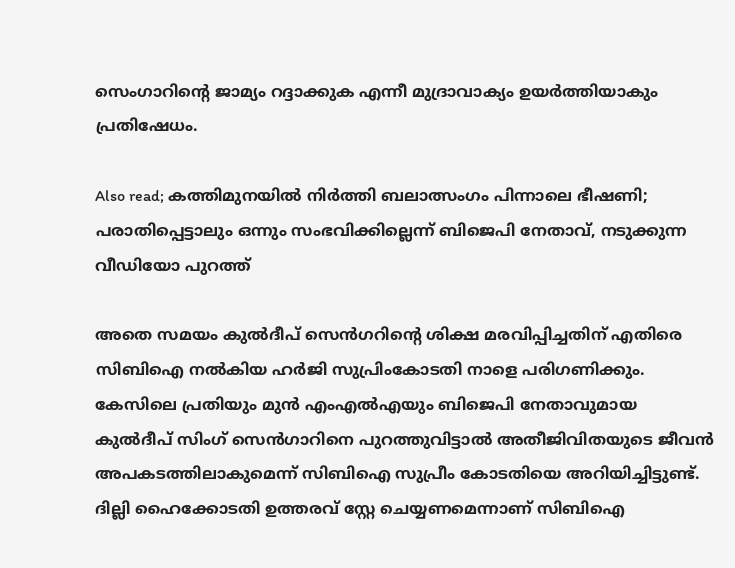സെംഗാറിന്റെ ജാമ്യം റദ്ദാക്കുക എന്നീ മുദ്രാവാക്യം ഉയർത്തിയാകും പ്രതിഷേധം.

Also read; കത്തിമുനയിൽ നിർത്തി ബലാത്സംഗം പിന്നാലെ ഭീഷണി; പരാതിപ്പെട്ടാലും ഒന്നും സംഭവിക്കില്ലെന്ന് ബിജെപി നേതാവ്, നടുക്കുന്ന വീഡിയോ പുറത്ത്

അതെ സമയം കുൽദീപ് സെൻഗറിൻ്റെ ശിക്ഷ മരവിപ്പിച്ചതിന് എതിരെ സിബിഐ നൽകിയ ഹർജി സുപ്രിംകോടതി നാളെ പരിഗണിക്കും.
കേസിലെ പ്രതിയും മുന്‍ എംഎല്‍എയും ബിജെപി നേതാവുമായ കുൽദീപ് സിംഗ് സെൻഗാറിനെ പുറത്തുവിട്ടാൽ അതീജിവിതയുടെ ജീവൻ അപകടത്തിലാകുമെന്ന് സിബിഐ സുപ്രീം കോടതിയെ അറിയിച്ചിട്ടുണ്ട്. ദില്ലി ഹൈക്കോടതി ഉത്തരവ് സ്റ്റേ ചെയ്യണമെന്നാണ് സിബിഐ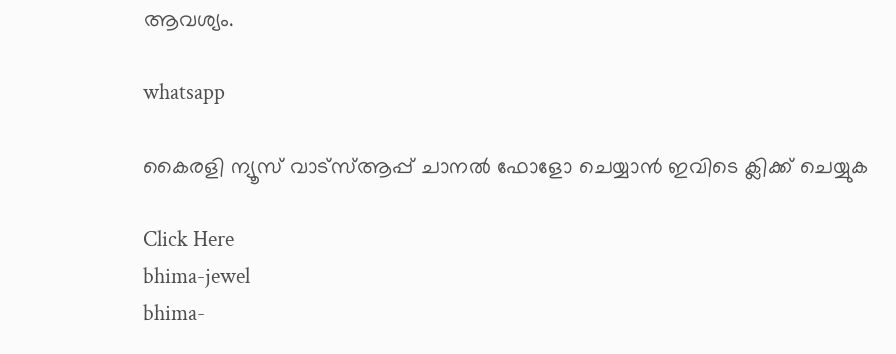ആവശ്യം.

whatsapp

കൈരളി ന്യൂസ് വാട്‌സ്ആപ്പ് ചാനല്‍ ഫോളോ ചെയ്യാന്‍ ഇവിടെ ക്ലിക്ക് ചെയ്യുക

Click Here
bhima-jewel
bhima-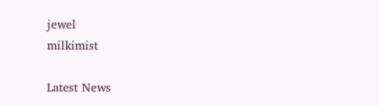jewel
milkimist

Latest News